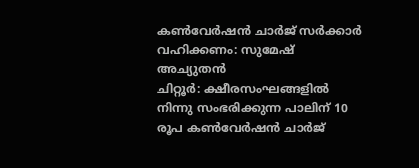കൺവേർഷൻ ചാർജ് സർക്കാർ വഹിക്കണം: സുമേഷ് അച്യുതൻ
ചിറ്റൂർ: ക്ഷീരസംഘങ്ങളിൽ നിന്നു സംഭരിക്കുന്ന പാലിന് 10 രൂപ കൺവേർഷൻ ചാർജ്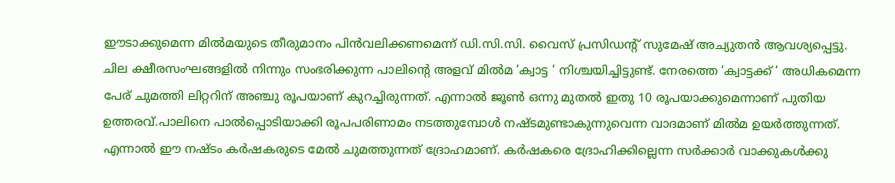ഈടാക്കുമെന്ന മിൽമയുടെ തീരുമാനം പിൻവലിക്കണമെന്ന് ഡി.സി.സി. വൈസ് പ്രസിഡൻ്റ് സുമേഷ് അച്യുതൻ ആവശ്യപ്പെട്ടു. ചില ക്ഷീരസംഘങ്ങളിൽ നിന്നും സംഭരിക്കുന്ന പാലിന്റെ അളവ് മിൽമ ‘ക്വാട്ട ‘ നിശ്ചയിച്ചിട്ടുണ്ട്. നേരത്തെ ‘ക്വാട്ടക്ക് ‘ അധികമെന്ന പേര് ചുമത്തി ലിറ്ററിന് അഞ്ചു രൂപയാണ് കുറച്ചിരുന്നത്. എന്നാൽ ജൂൺ ഒന്നു മുതൽ ഇതു 10 രൂപയാക്കുമെന്നാണ് പുതിയ ഉത്തരവ്.പാലിനെ പാൽപ്പൊടിയാക്കി രൂപപരിണാമം നടത്തുമ്പോൾ നഷ്ടമുണ്ടാകുന്നുവെന്ന വാദമാണ് മിൽമ ഉയർത്തുന്നത്. എന്നാൽ ഈ നഷ്ടം കർഷകരുടെ മേൽ ചുമത്തുന്നത് ദ്രോഹമാണ്. കർഷകരെ ദ്രോഹിക്കില്ലെന്ന സർക്കാർ വാക്കുകൾക്കു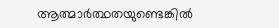ആത്മാർത്ഥതയുണ്ടെങ്കിൽ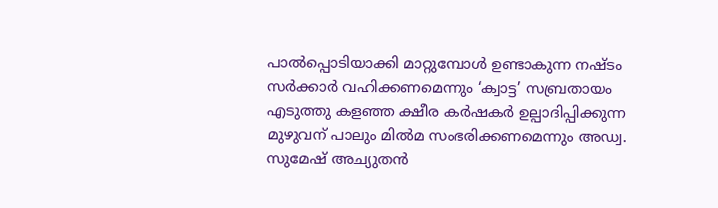പാൽപ്പൊടിയാക്കി മാറ്റുമ്പോൾ ഉണ്ടാകുന്ന നഷ്ടം സർക്കാർ വഹിക്കണമെന്നും ‘ക്വാട്ട’ സബ്രതായം എടുത്തു കളഞ്ഞ ക്ഷീര കർഷകർ ഉല്പാദിപ്പിക്കുന്ന മുഴുവന് പാലും മിൽമ സംഭരിക്കണമെന്നും അഡ്വ. സുമേഷ് അച്യുതൻ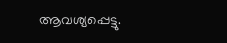ആവശ്യപ്പെട്ടു.